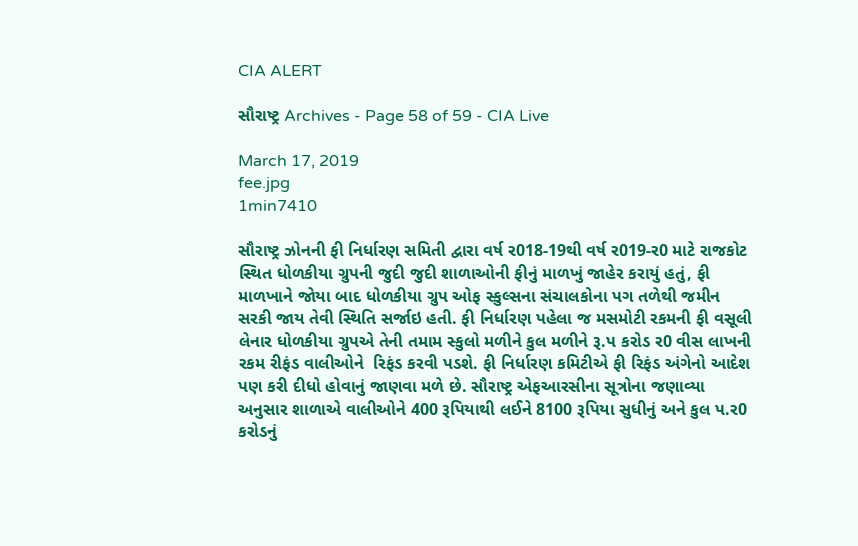CIA ALERT

સૌરાષ્ટ્ર Archives - Page 58 of 59 - CIA Live

March 17, 2019
fee.jpg
1min7410

સૌરાષ્ટ્ર ઝોનની ફી નિર્ધારણ સમિતી દ્વારા વર્ષ ર018-19થી વર્ષ ર019-ર0 માટે રાજકોટ સ્થિત ધોળકીયા ગ્રુપની જુદી જુદી શાળાઓની ફીનું માળખું જાહેર કરાયું હતું, ફી માળખાને જોયા બાદ ધોળકીયા ગ્રુપ ઓફ સ્કુલ્સના સંચાલકોના પગ તળેથી જમીન સરકી જાય તેવી સ્થિતિ સર્જાઇ હતી. ફી નિર્ધારણ પહેલા જ મસમોટી રકમની ફી વસૂલી લેનાર ધોળકીયા ગ્રુપએ તેની તમામ સ્કુલો મળીને કુલ મળીને રૂ.પ કરોડ ર0 વીસ લાખની રકમ રીફંડ વાલીઓને  રિફંડ કરવી પડશે. ફી નિર્ધારણ કમિટીએ ફી રિફંડ અંગેનો આદેશ પણ કરી દીધો હોવાનું જાણવા મળે છે. સૌરાષ્ટ્ર એફઆરસીના સૂત્રોના જણાવ્યા અનુસાર શાળાએ વાલીઓને 400 રૂપિયાથી લઈને 8100 રૂપિયા સુધીનું અને કુલ પ.ર0 કરોડનું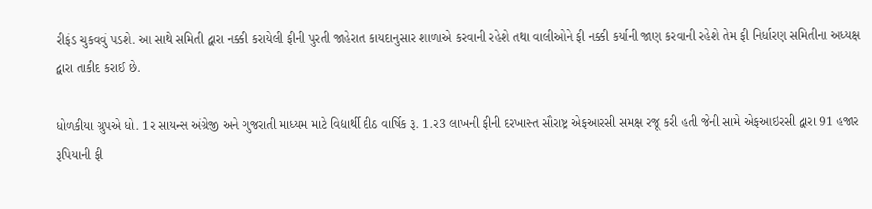રીફંડ ચુકવવું પડશે. આ સાથે સમિતી દ્વારા નક્કી કરાયેલી ફીની પુરતી જાહેરાત કાયદાનુસાર શાળાએ કરવાની રહેશે તથા વાલીઓને ફી નક્કી કર્યાની જાણ કરવાની રહેશે તેમ ફી નિર્ધારણ સમિતીના અધ્યક્ષ દ્વારા તાકીદ કરાઈ છે.

ધોળકીયા ગ્રુપએ ધો. 1ર સાયન્સ અંગ્રેજી અને ગુજરાતી માધ્યમ માટે વિદ્યાર્થી દીઠ વાર્ષિક રૂ. 1.ર3 લાખની ફીની દરખાસ્ત સૌરાષ્ટ્ર એફઆરસી સમક્ષ રજૂ કરી હતી જેની સામે એફઆઇરસી દ્વારા 91 હજાર રૂપિયાની ફી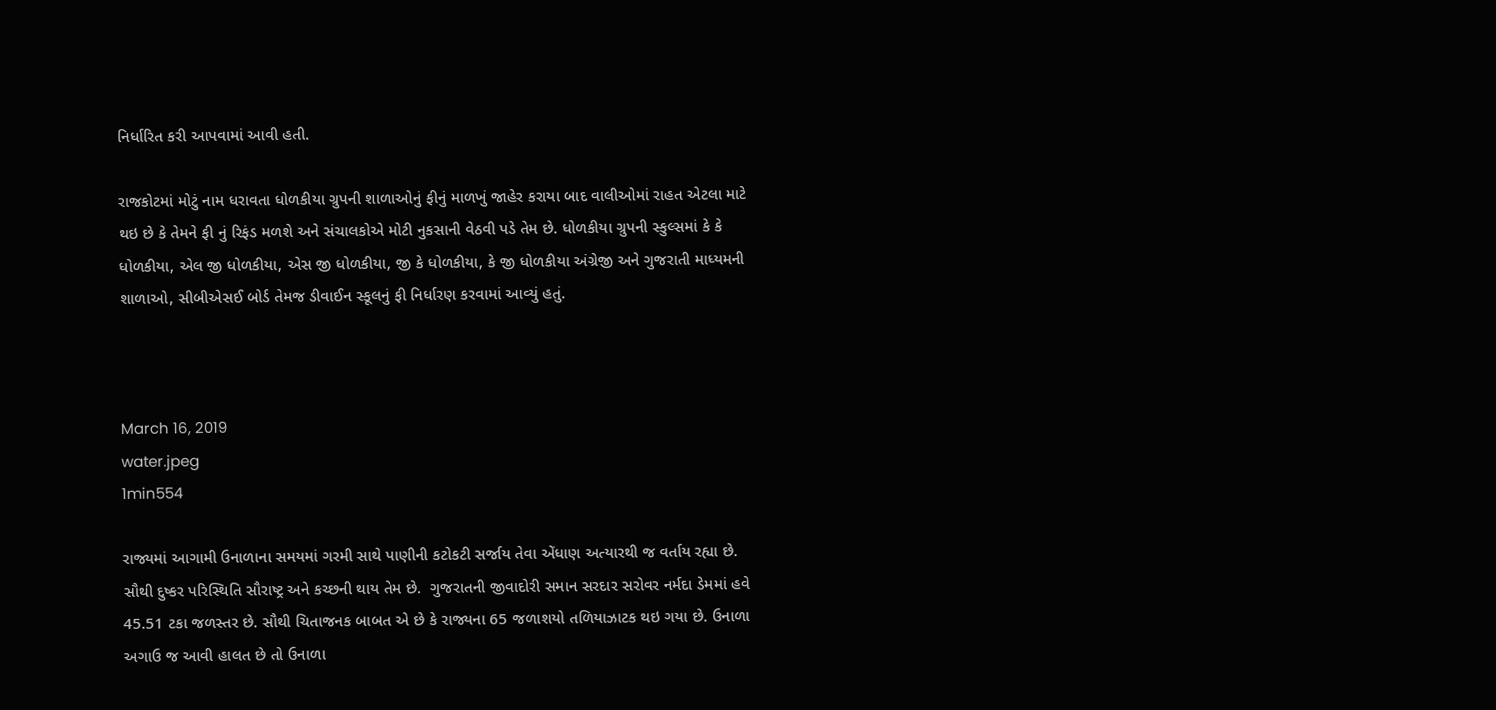નિર્ધારિત કરી આપવામાં આવી હતી.

રાજકોટમાં મોટું નામ ધરાવતા ધોળકીયા ગ્રુપની શાળાઓનું ફીનું માળખું જાહેર કરાયા બાદ વાલીઓમાં રાહત એટલા માટે થઇ છે કે તેમને ફી નું રિફંડ મળશે અને સંચાલકોએ મોટી નુકસાની વેઠવી પડે તેમ છે. ધોળકીયા ગ્રુપની સ્કુલ્સમાં કે કે ધોળકીયા, એલ જી ધોળકીયા, એસ જી ધોળકીયા, જી કે ધોળકીયા, કે જી ધોળકીયા અંગ્રેજી અને ગુજરાતી માધ્યમની શાળાઓ, સીબીએસઈ બોર્ડ તેમજ ડીવાઈન સ્કૂલનું ફી નિર્ધારણ કરવામાં આવ્યું હતું.



March 16, 2019
water.jpeg
1min554

રાજ્યમાં આગામી ઉનાળાના સમયમાં ગરમી સાથે પાણીની કટોકટી સર્જાય તેવા એંધાણ અત્યારથી જ વર્તાય રહ્યા છે. સૌથી દુષ્કર પરિસ્થિતિ સૌરાષ્ટ્ર અને કચ્છની થાય તેમ છે.  ગુજરાતની જીવાદોરી સમાન સરદાર સરોવર નર્મદા ડેમમાં હવે 45.51 ટકા જળસ્તર છે. સૌથી ચિતાજનક બાબત એ છે કે રાજ્યના 65 જળાશયો તળિયાઝાટક થઇ ગયા છે. ઉનાળા અગાઉ જ આવી હાલત છે તો ઉનાળા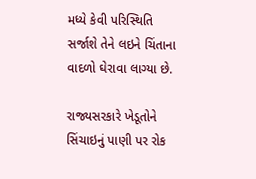મધ્યે કેવી પરિસ્થિતિ સર્જાશે તેને લઇને ચિંતાના વાદળો ઘેરાવા લાગ્યા છે.

રાજ્યસરકારે ખેડૂતોને સિંચાઇનું પાણી પર રોક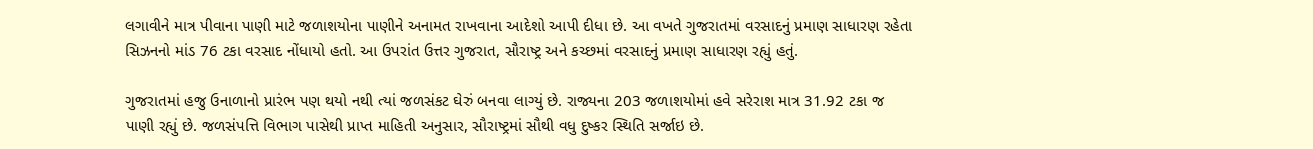લગાવીને માત્ર પીવાના પાણી માટે જળાશયોના પાણીને અનામત રાખવાના આદેશો આપી દીધા છે. આ વખતે ગુજરાતમાં વરસાદનું પ્રમાણ સાધારણ રહેતા સિઝનનો માંડ 76 ટકા વરસાદ નોંધાયો હતો. આ ઉપરાંત ઉત્તર ગુજરાત, સૌરાષ્ટ્ર અને કચ્છમાં વરસાદનું પ્રમાણ સાધારણ રહ્યું હતું.

ગુજરાતમાં હજુ ઉનાળાનો પ્રારંભ પણ થયો નથી ત્યાં જળસંકટ ઘેરું બનવા લાગ્યું છે. રાજ્યના 203 જળાશયોમાં હવે સરેરાશ માત્ર 31.92 ટકા જ પાણી રહ્યું છે. જળસંપત્તિ વિભાગ પાસેથી પ્રાપ્ત માહિતી અનુસાર, સૌરાષ્ટ્રમાં સૌથી વધુ દુષ્કર સ્થિતિ સર્જાઇ છે.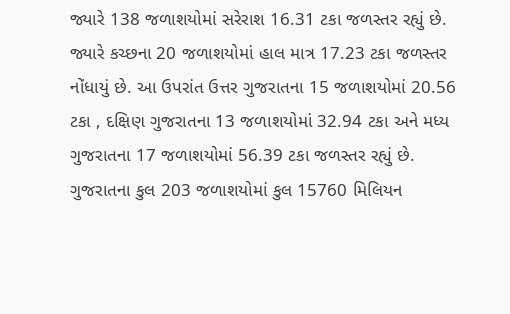જ્યારે 138 જળાશયોમાં સરેરાશ 16.31 ટકા જળસ્તર રહ્યું છે. જ્યારે કચ્છના 20 જળાશયોમાં હાલ માત્ર 17.23 ટકા જળસ્તર નોંધાયું છે. આ ઉપરાંત ઉત્તર ગુજરાતના 15 જળાશયોમાં 20.56 ટકા , દક્ષિણ ગુજરાતના 13 જળાશયોમાં 32.94 ટકા અને મધ્ય ગુજરાતના 17 જળાશયોમાં 56.39 ટકા જળસ્તર રહ્યું છે.  ગુજરાતના કુલ 203 જળાશયોમાં કુલ 15760 મિલિયન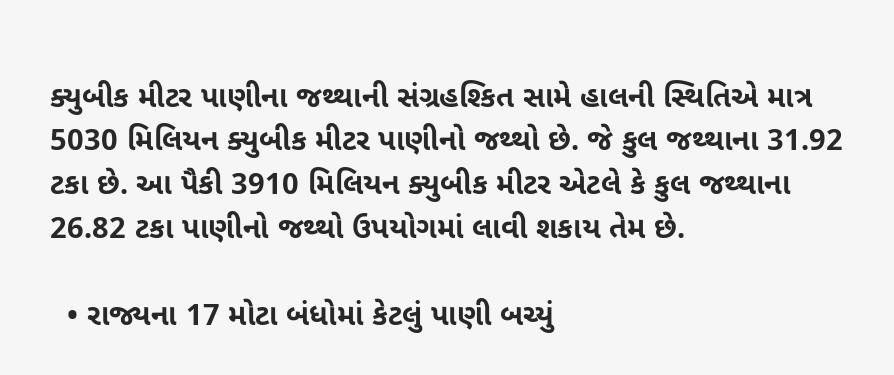ક્યુબીક મીટર પાણીના જથ્થાની સંગ્રહશ્કિત સામે હાલની સ્થિતિએ માત્ર 5030 મિલિયન ક્યુબીક મીટર પાણીનો જથ્થો છે. જે કુલ જથ્થાના 31.92 ટકા છે. આ પૈકી 3910 મિલિયન ક્યુબીક મીટર એટલે કે કુલ જથ્થાના 26.82 ટકા પાણીનો જથ્થો ઉપયોગમાં લાવી શકાય તેમ છે.

  • રાજ્યના 17 મોટા બંધોમાં કેટલું પાણી બચ્યું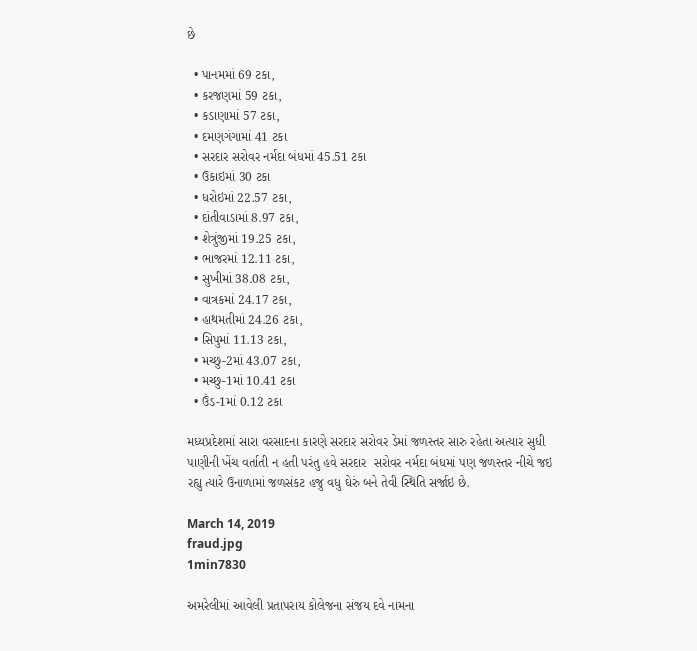છે

  • પાનમમાં 69 ટકા,
  • કરજણમાં 59 ટકા,
  • કડાણામાં 57 ટકા,
  • દમણગંગામાં 41 ટકા
  • સરદાર સરોવર નર્મદા બંધમાં 45.51 ટકા
  • ઉકાઇમાં 30 ટકા
  • ધરોઇમાં 22.57 ટકા,
  • દાંતીવાડામાં 8.97 ટકા,
  • શેત્રુંજીમાં 19.25 ટકા,
  • ભાજરમાં 12.11 ટકા,
  • સુખીમાં 38.08 ટકા,
  • વાત્રકમાં 24.17 ટકા,
  • હાથમતીમાં 24.26 ટકા,
  • સિપુમાં 11.13 ટકા,
  • મચ્છુ-2માં 43.07 ટકા,
  • મચ્છુ-1માં 10.41 ટકા
  • ઉંડ-1માં 0.12 ટકા

મધ્યપ્રદેશમાં સારા વરસાદના કારણે સરદાર સરોવર ડેમાં જળસ્તર સારુ રહેતા અત્યાર સુધી પાણીની ખેંચ વર્તાતી ન હતી પરંતુ હવે સરદાર  સરોવર નર્મદા બંધમાં પણ જળસ્તર નીચે જઇ રહ્યુ ત્યારે ઉનાળામાં જળસંકટ હજુ વધુ ઘેરું બને તેવી સ્થિતિ સર્જાઇ છે.

March 14, 2019
fraud.jpg
1min7830

અમરેલીમાં આવેલી પ્રતાપરાય કોલેજના સંજય દવે નામના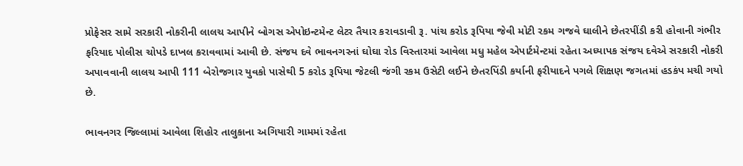પ્રોફેસર સામે સરકારી નોકરીની લાલચ આપીને બોગસ એપોઇન્ટમેન્ટ લેટર તૈયાર કરાવડાવી રૂ. પાંચ કરોડ રૂપિયા જેવી મોટી રકમ ગજવે ઘાલીને છેતરપીંડી કરી હોવાની ગંભીર ફરિયાદ પોલીસ ચોપડે દાખલ કરાવવામાં આવી છે. સંજય દવે ભાવનગરનાં ઘોઘા રોડ વિસ્તારમાં આવેલા મધુ મહેલ એપાર્ટમેન્ટમાં રહેતા અધ્યાપક સંજય દવેએ સરકારી નોકરી અપાવવાની લાલચ આપી 111 બેરોજગાર યુવકો પાસેથી 5 કરોડ રૂપિયા જેટલી જંગી રકમ ઉસેટી લઈને છેતરપિંડી કર્યાની ફરીયાદને પગલે શિક્ષણ જગતમાં હડકંપ મચી ગયો છે.

ભાવનગર જિલ્લામાં આવેલા શિહોર તાલુકાના અગિયારી ગામમાં રહેતા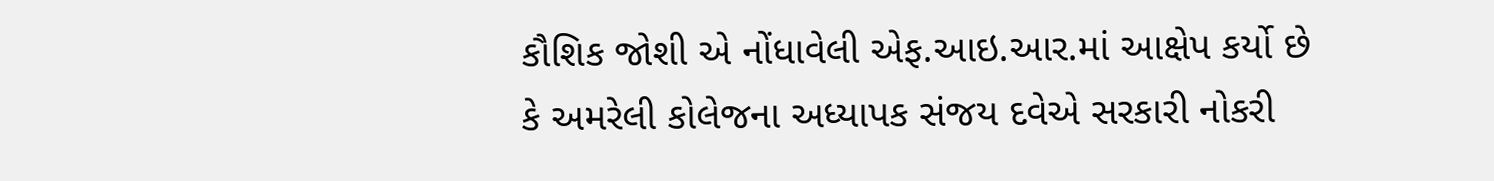કૌશિક જોશી એ નોંધાવેલી એફ.આઇ.આર.માં આક્ષેપ કર્યો છે કે અમરેલી કોલેજના અધ્યાપક સંજય દવેએ સરકારી નોકરી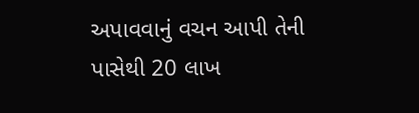અપાવવાનું વચન આપી તેની પાસેથી 20 લાખ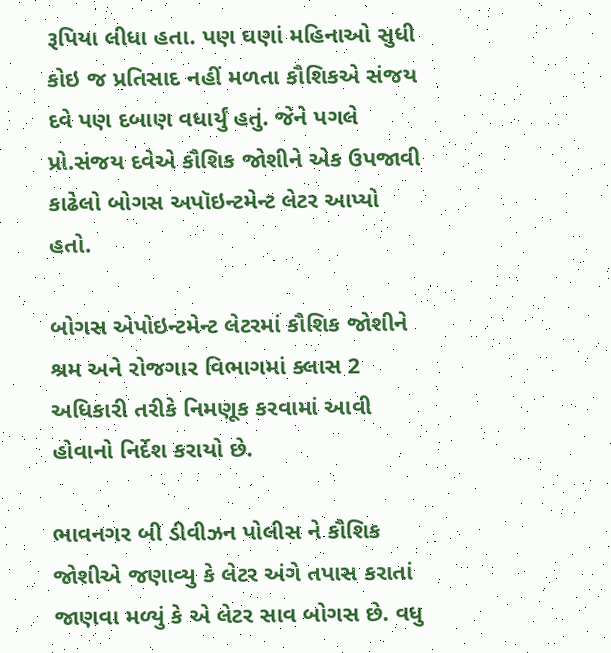રૂપિયા લીધા હતા. પણ ઘણાં મહિનાઓ સુધી કોઇ જ પ્રતિસાદ નહીં મળતા કૌશિકએ સંજય દવે પણ દબાણ વધાર્યું હતું. જેને પગલે પ્રો.સંજય દવેએ કૌશિક જોશીને એક ઉપજાવી કાઢેલો બોગસ અપૉઇન્ટમેન્ટ લેટર આપ્યો હતો.

બોગસ એપોઇન્ટમેન્ટ લેટરમાં કૌશિક જોશીને શ્રમ અને રોજગાર વિભાગમાં ક્લાસ 2 અધિકારી તરીકે નિમણૂક કરવામાં આવી હોવાનો નિર્દેશ કરાયો છે.

ભાવનગર બી ડીવીઝન પોલીસ ને કૌશિક જોશીએ જણાવ્યુ કે લેટર અંગે તપાસ કરાતાં જાણવા મળ્યું કે એ લેટર સાવ બોગસ છે. વધુ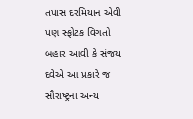તપાસ દરમિયાન એવી પણ સ્ફોટક વિગતો બહાર આવી કે સંજય દવેએ આ પ્રકારે જ સૌરાષ્ટ્રના અન્ય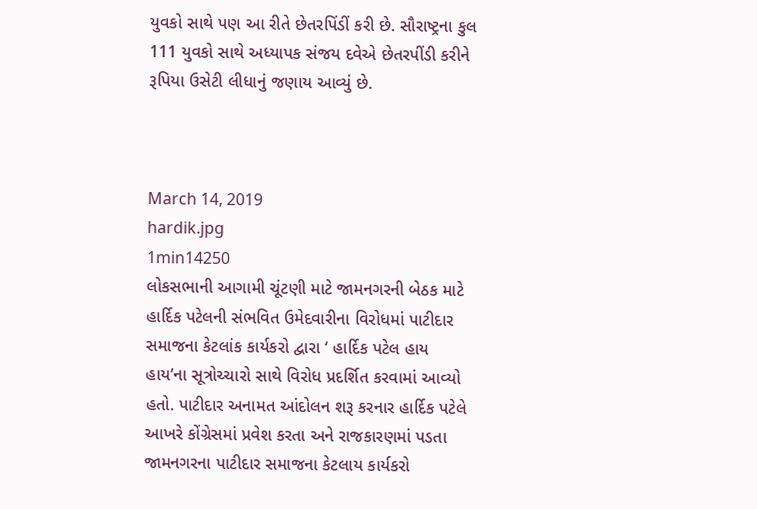યુવકો સાથે પણ આ રીતે છેતરપિંડીં કરી છે. સૌરાષ્ટ્રના કુલ 111 યુવકો સાથે અધ્યાપક સંજય દવેએ છેતરપીંડી કરીને રૂપિયા ઉસેટી લીધાનું જણાય આવ્યું છે.



March 14, 2019
hardik.jpg
1min14250
લોકસભાની આગામી ચૂંટણી માટે જામનગરની બેઠક માટે હાર્દિક પટેલની સંભવિત ઉમેદવારીના વિરોધમાં પાટીદાર સમાજના કેટલાંક કાર્યકરો દ્વારા ‘ હાર્દિક પટેલ હાય હાય’ના સૂત્રોચ્ચારો સાથે વિરોધ પ્રદર્શિત કરવામાં આવ્યો હતો. પાટીદાર અનામત આંદોલન શરૂ કરનાર હાર્દિક પટેલે આખરે કોંગ્રેસમાં પ્રવેશ કરતા અને રાજકારણમાં પડતા જામનગરના પાટીદાર સમાજના કેટલાય કાર્યકરો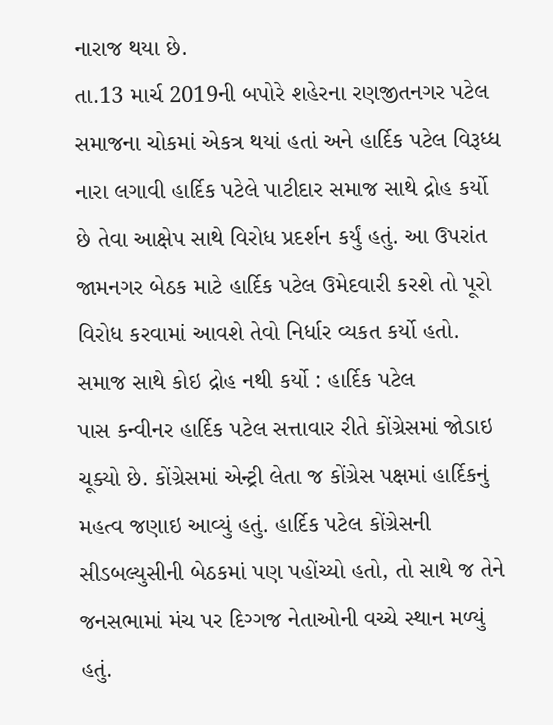નારાજ થયા છે.
તા.13 માર્ચ 2019ની બપોરે શહેરના રણજીતનગર પટેલ સમાજના ચોકમાં એકત્ર થયાં હતાં અને હાર્દિક પટેલ વિરૂધ્ધ નારા લગાવી હાર્દિક પટેલે પાટીદાર સમાજ સાથે દ્રોહ કર્યો છે તેવા આક્ષેપ સાથે વિરોધ પ્રદર્શન કર્યું હતું. આ ઉપરાંત જામનગર બેઠક માટે હાર્દિક પટેલ ઉમેદવારી કરશે તો પૂરો વિરોધ કરવામાં આવશે તેવો નિર્ધાર વ્યકત કર્યો હતો.
સમાજ સાથે કોઇ દ્રોહ નથી કર્યો : હાર્દિક પટેલ
પાસ કન્વીનર હાર્દિક પટેલ સત્તાવાર રીતે કોંગ્રેસમાં જોડાઇ ચૂક્યો છે. કોંગ્રેસમાં એન્ટ્રી લેતા જ કોંગ્રેસ પક્ષમાં હાર્દિકનું મહત્વ જણાઇ આવ્યું હતું. હાર્દિક પટેલ કોંગ્રેસની સીડબલ્યુસીની બેઠકમાં પણ પહોંચ્યો હતો, તો સાથે જ તેને જનસભામાં મંચ પર દિગ્ગજ નેતાઓની વચ્ચે સ્થાન મળ્યું હતું.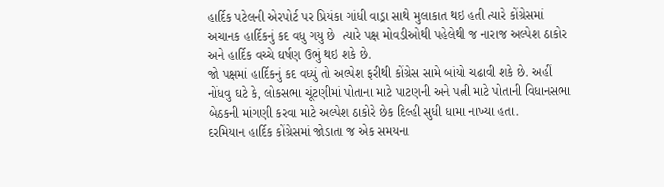હાર્દિક પટેલની એરપોર્ટ પર પ્રિયંકા ગાંધી વાડ્રા સાથે મુલાકાત થઇ હતી ત્યારે કોંગ્રેસમાં અચાનક હાર્દિકનું કદ વધુ ગયુ છે  ત્યારે પક્ષ મોવડીઓથી પહેલેથી જ નારાજ અલ્પેશ ઠાકોર અને હાર્દિક વચ્ચે ઘર્ષણ ઉભું થઇ શકે છે.
જો પક્ષમાં હાર્દિકનું કદ વધ્યું તો અલ્પેશ ફરીથી કોંગ્રેસ સામે બાંયો ચઢાવી શકે છે. અહીં નોંધવુ ઘટે કે, લોકસભા ચૂંટણીમાં પોતાના માટે પાટણની અને પત્ની માટે પોતાની વિધાનસભા બેઠકની માંગણી કરવા માટે અલ્પેશ ઠાકોરે છેક દિલ્હી સુધી ધામા નાખ્યા હતા.
દરમિયાન હાર્દિક કોંગ્રેસમાં જોડાતા જ એક સમયના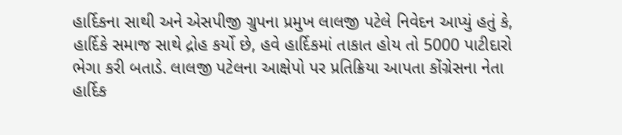હાર્દિકના સાથી અને એસપીજી ગ્રુપના પ્રમુખ લાલજી પટેલે નિવેદન આપ્યું હતું કે, હાર્દિકે સમાજ સાથે દ્રોહ કર્યો છે, હવે હાર્દિકમાં તાકાત હોય તો 5000 પાટીદારો ભેગા કરી બતાડે. લાલજી પટેલના આક્ષેપો પર પ્રતિક્રિયા આપતા કોંગ્રેસના નેતા હાર્દિક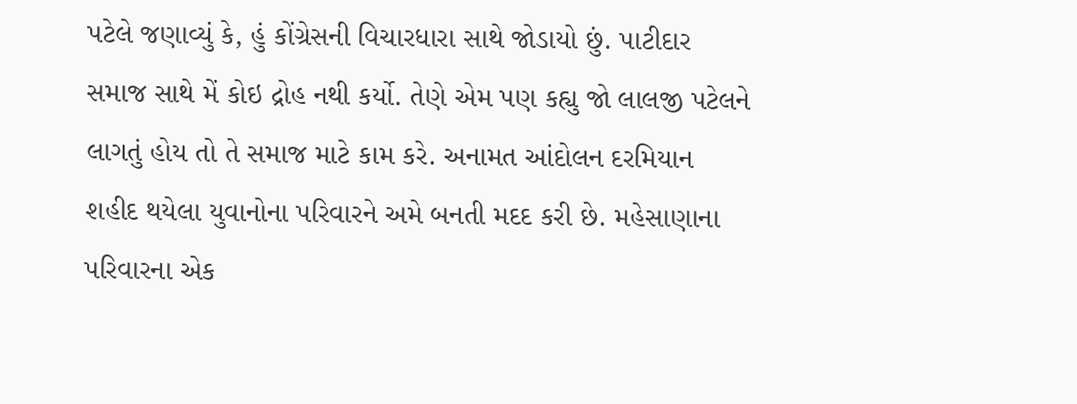પટેલે જણાવ્યું કે, હું કોંગ્રેસની વિચારધારા સાથે જોડાયો છું. પાટીદાર સમાજ સાથે મેં કોઇ દ્રોહ નથી કર્યો. તેણે એમ પણ કહ્યુ જો લાલજી પટેલને લાગતું હોય તો તે સમાજ માટે કામ કરે. અનામત આંદોલન દરમિયાન શહીદ થયેલા યુવાનોના પરિવારને અમે બનતી મદદ કરી છે. મહેસાણાના પરિવારના એક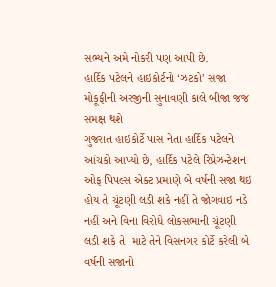સભ્યને અમે નોકરી પણ આપી છે.
હાર્દિક પટેલને હાઇકોર્ટનો ‘ઝટકો’ સજા મોકૂફીની અરજીની સુનાવણી કાલે બીજા જજ સમક્ષ થશે
ગુજરાત હાઇકોર્ટે પાસ નેતા હાર્દિક પટેલને આંચકો આપ્યો છે, હાર્દિક પટેલે રિપ્રેઝન્ટેશન ઓફ પિપલ્સ એક્ટ પ્રમાણે બે વર્ષની સજા થઇ હોય તે ચૂંટણી લડી શકે નહીં તે જોગવાઇ નડે નહીં અને વિના વિરોધે લોકસભાની ચૂંટણી લડી શકે તે  માટે તેને વિસનગર કોર્ટે કરેલી બે વર્ષની સજાનો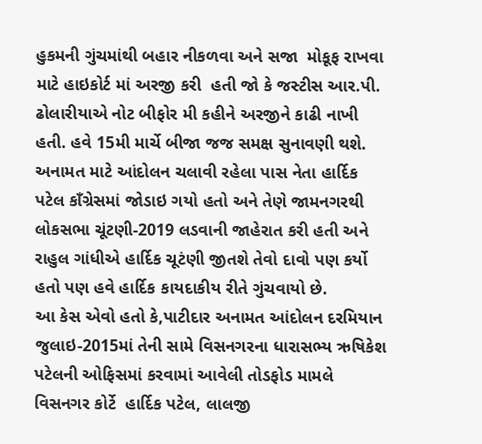હુકમની ગુંચમાંથી બહાર નીકળવા અને સજા  મોકૂફ રાખવા માટે હાઇકોર્ટ માં અરજી કરી  હતી જો કે જસ્ટીસ આર.પી. ઢોલારીયાએ નોટ બીફોર મી કહીને અરજીને કાઢી નાખી હતી. હવે 15મી માર્ચે બીજા જજ સમક્ષ સુનાવણી થશે. અનામત માટે આંદોલન ચલાવી રહેલા પાસ નેતા હાર્દિક પટેલ કાઁગ્રેસમાં જોડાઇ ગયો હતો અને તેણે જામનગરથી લોકસભા ચૂંટણી-2019 લડવાની જાહેરાત કરી હતી અને રાહુલ ગાંધીએ હાર્દિક ચૂટંણી જીતશે તેવો દાવો પણ કર્યો હતો પણ હવે હાર્દિક કાયદાકીય રીતે ગુંચવાયો છે.
આ કેસ એવો હતો કે,પાટીદાર અનામત આંદોલન દરમિયાન જુલાઇ-2015માં તેની સામે વિસનગરના ધારાસભ્ય ઋષિકેશ પટેલની ઓફિસમાં કરવામાં આવેલી તોડફોડ મામલે વિસનગર કોર્ટે  હાર્દિક પટેલ, લાલજી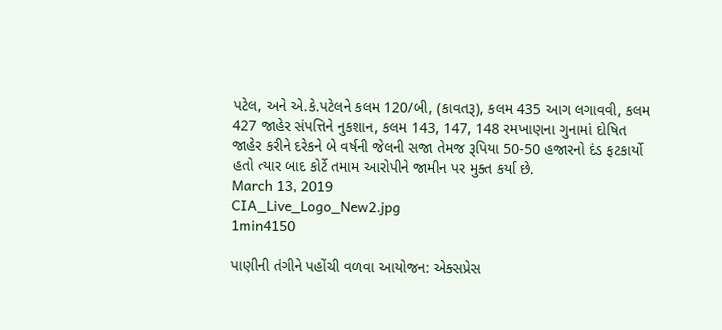પટેલ, અને એ.કે.પટેલને કલમ 120/બી, (કાવતરૂ), કલમ 435 આગ લગાવવી, કલમ 427 જાહેર સંપત્તિને નુકશાન, કલમ 143, 147, 148 રમખાણના ગુનામાં દોષિત જાહેર કરીને દરેકને બે વર્ષની જેલની સજા તેમજ રૂપિયા 50-50 હજારનો દંડ ફટકાર્યો હતો ત્યાર બાદ કોર્ટે તમામ આરોપીને જામીન પર મુક્ત કર્યા છે.
March 13, 2019
CIA_Live_Logo_New2.jpg
1min4150

પાણીની તંગીને પહોંચી વળવા આયોજન: એક્સપ્રેસ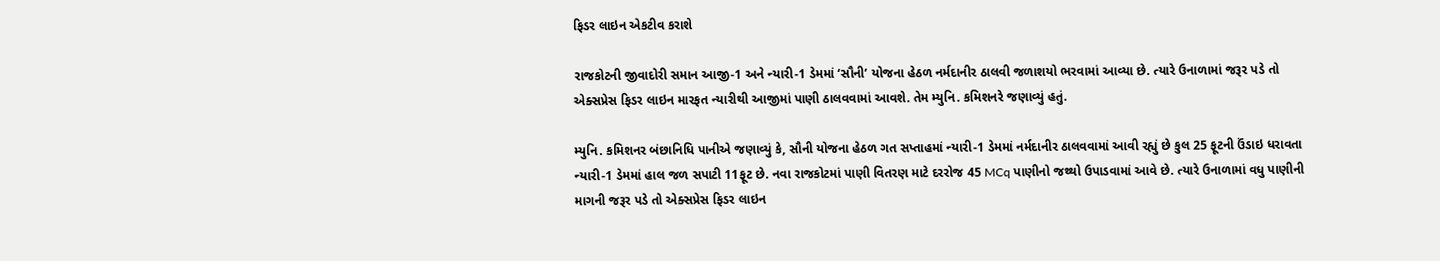ફિડર લાઇન એકટીવ કરાશે

રાજકોટની જીવાદોરી સમાન આજી-1 અને ન્યારી-1 ડેમમાં ‘સૌની’ યોજના હેઠળ નર્મદાનીર ઠાલવી જળાશયો ભરવામાં આવ્યા છે. ત્યારે ઉનાળામાં જરૂર પડે તો એક્સપ્રેસ ફિડર લાઇન મારફત ન્યારીથી આજીમાં પાણી ઠાલવવામાં આવશે. તેમ મ્યુનિ. કમિશનરે જણાવ્યું હતું.

મ્યુનિ. કમિશનર બંછાનિધિ પાનીએ જણાવ્યું કે, સૌની યોજના હેઠળ ગત સપ્તાહમાં ન્યારી-1 ડેમમાં નર્મદાનીર ઠાલવવામાં આવી રહ્યું છે કુલ 25 ફૂટની ઉંડાઇ ધરાવતા ન્યારી-1 ડેમમાં હાલ જળ સપાટી 11ફૂટ છે. નવા રાજકોટમાં પાણી વિતરણ માટે દરરોજ 45 MCq પાણીનો જથ્થો ઉપાડવામાં આવે છે. ત્યારે ઉનાળામાં વધુ પાણીની માગની જરૂર પડે તો એક્સપ્રેસ ફિડર લાઇન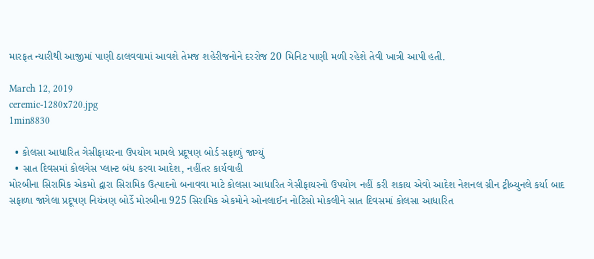મારફત ન્યારીથી આજીમાં પાણી ઠાલવવામાં આવશે તેમજ શહેરીજનોને દરરોજ 20 મિનિટ પાણી મળી રહેશે તેવી ખાત્રી આપી હતી.

March 12, 2019
ceremic-1280x720.jpg
1min8830

  • કોલસા આધારિત ગેસીફાયરના ઉપયોગ મામલે પ્રદૂષણ બોર્ડ સફાળું જાગ્યું
  • સાત દિવસમાં કોલગેસ પ્લાન્ટ બંધ કરવા આદેશ, નહીંતર કાર્યવાહી
મોરબીના સિરામિક એકમો દ્વારા સિરામિક ઉત્પાદનો બનાવવા માટે કોલસા આધારિત ગેસીફાયરનો ઉપયોગ નહીં કરી શકાય એવો આદેશ નેશનલ ગ્રીન ટ્રીબ્યુનલે કર્યા બાદ સફાળા જાગેલા પ્રદૂષણ નિયંત્રણ બોર્ડે મોરબીના 925 સિરામિક એકમોને ઓનલાઈન નોટિસો મોકલીને સાત દિવસમાં કોલસા આધારિત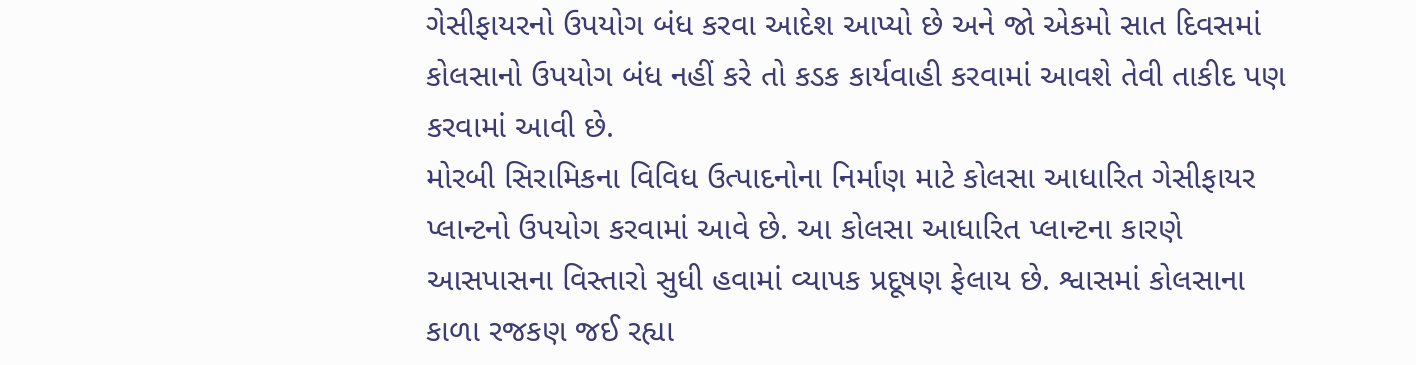ગેસીફાયરનો ઉપયોગ બંધ કરવા આદેશ આપ્યો છે અને જો એકમો સાત દિવસમાં કોલસાનો ઉપયોગ બંધ નહીં કરે તો કડક કાર્યવાહી કરવામાં આવશે તેવી તાકીદ પણ કરવામાં આવી છે.
મોરબી સિરામિકના વિવિધ ઉત્પાદનોના નિર્માણ માટે કોલસા આધારિત ગેસીફાયર પ્લાન્ટનો ઉપયોગ કરવામાં આવે છે. આ કોલસા આધારિત પ્લાન્ટના કારણે આસપાસના વિસ્તારો સુધી હવામાં વ્યાપક પ્રદૂષણ ફેલાય છે. શ્વાસમાં કોલસાના કાળા રજકણ જઈ રહ્યા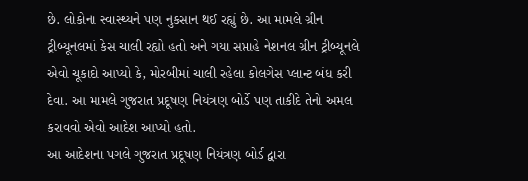છે. લોકોના સ્વાસ્થ્યને પણ નુકસાન થઈ રહ્યું છે. આ મામલે ગ્રીન ટ્રીબ્યૂનલમાં કેસ ચાલી રહ્યો હતો અને ગયા સપ્તાહે નેશનલ ગ્રીન ટ્રીબ્યૂનલે એવો ચૂકાદો આપ્યો કે, મોરબીમાં ચાલી રહેલા કોલગેસ પ્લાન્ટ બંધ કરી દેવા. આ મામલે ગુજરાત પ્રદૂષણ નિયંત્રણ બોર્ડે પણ તાકીદે તેનો અમલ કરાવવો એવો આદેશ આપ્યો હતો.
આ આદેશના પગલે ગુજરાત પ્રદૂષણ નિયંત્રણ બોર્ડ દ્વારા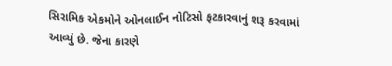સિરામિક એકમોને ઓનલાઈન નોટિસો ફટકારવાનું શરૂ કરવામાં આવ્યું છે. જેના કારણે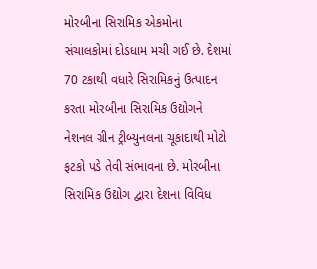મોરબીના સિરામિક એકમોના સંચાલકોમાં દોડધામ મચી ગઈ છે. દેશમાં 70 ટકાથી વધારે સિરામિકનું ઉત્પાદન કરતા મોરબીના સિરામિક ઉદ્યોગને નેશનલ ગ્રીન ટ્રીબ્યુનલના ચૂકાદાથી મોટો ફટકો પડે તેવી સંભાવના છે. મોરબીના સિરામિક ઉદ્યોગ દ્વારા દેશના વિવિધ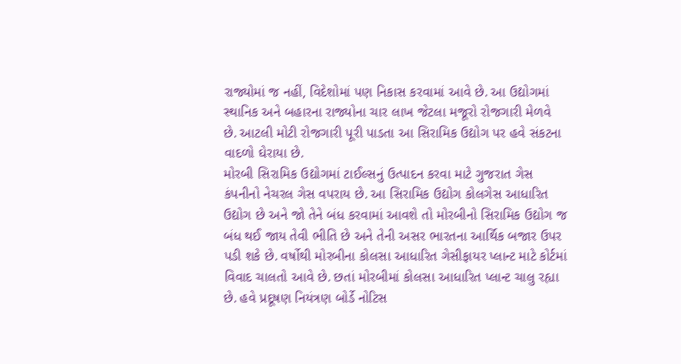રાજ્યોમાં જ નહીં, વિદેશોમાં પણ નિકાસ કરવામાં આવે છે. આ ઉદ્યોગમાં સ્થાનિક અને બહારના રાજ્યોના ચાર લાખ જેટલા મજૂરો રોજગારી મેળવે છે. આટલી મોટી રોજગારી પૂરી પાડતા આ સિરામિક ઉદ્યોગ પર હવે સંકટના વાદળો ઘેરાયા છે.
મોરબી સિરામિક ઉદ્યોગમાં ટાઈલ્સનું ઉત્પાદન કરવા માટે ગુજરાત ગેસ કંપનીનો નેચરલ ગેસ વપરાય છે. આ સિરામિક ઉદ્યોગ કોલગેસ આધારિત ઉદ્યોગ છે અને જો તેને બંધ કરવામાં આવશે તો મોરબીનો સિરામિક ઉદ્યોગ જ બંધ થઈ જાય તેવી ભીતિ છે અને તેની અસર ભારતના આર્થિક બજાર ઉપર પડી શકે છે. વર્ષોથી મોરબીના કોલસા આધારિત ગેસીફાયર પ્લાન્ટ માટે કોર્ટમાં વિવાદ ચાલતો આવે છે. છતાં મોરબીમાં કોલસા આધારિત પ્લાન્ટ ચાલુ રહ્યા છે. હવે પ્રદૂષણ નિયંત્રણ બોર્ડે નોટિસ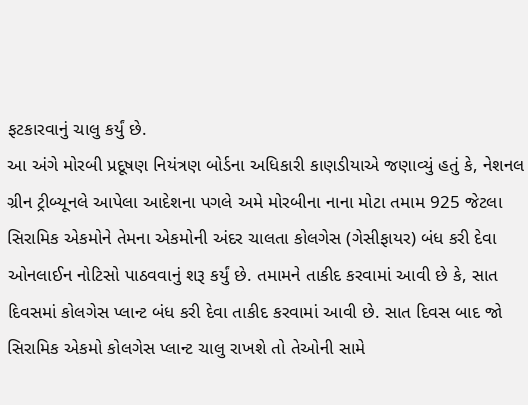ફટકારવાનું ચાલુ કર્યું છે.
આ અંગે મોરબી પ્રદૂષણ નિયંત્રણ બોર્ડના અધિકારી કાણડીયાએ જણાવ્યું હતું કે, નેશનલ ગ્રીન ટ્રીબ્યૂનલે આપેલા આદેશના પગલે અમે મોરબીના નાના મોટા તમામ 925 જેટલા સિરામિક એકમોને તેમના એકમોની અંદર ચાલતા કોલગેસ (ગેસીફાયર) બંધ કરી દેવા ઓનલાઈન નોટિસો પાઠવવાનું શરૂ કર્યું છે. તમામને તાકીદ કરવામાં આવી છે કે, સાત દિવસમાં કોલગેસ પ્લાન્ટ બંધ કરી દેવા તાકીદ કરવામાં આવી છે. સાત દિવસ બાદ જો સિરામિક એકમો કોલગેસ પ્લાન્ટ ચાલુ રાખશે તો તેઓની સામે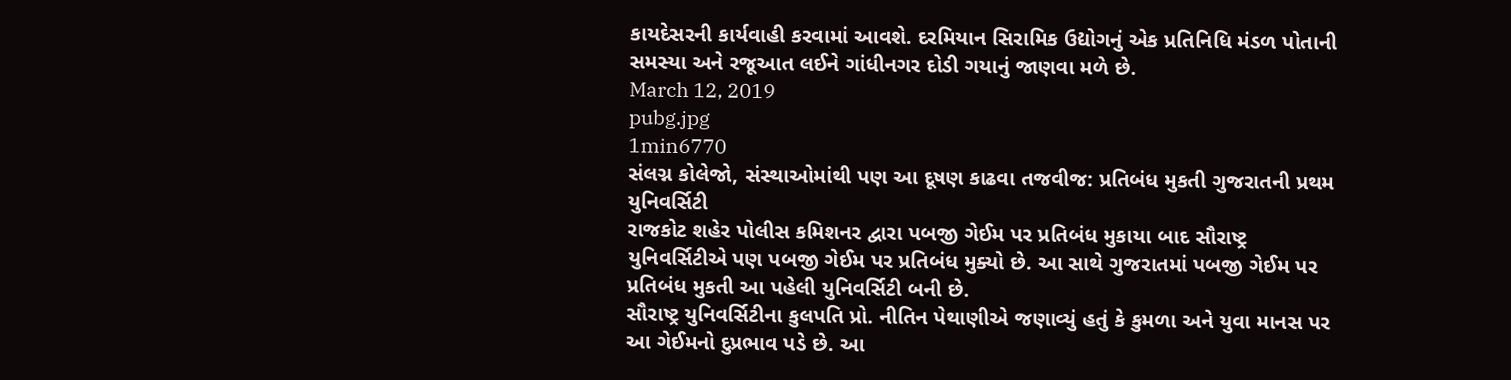કાયદેસરની કાર્યવાહી કરવામાં આવશે. દરમિયાન સિરામિક ઉદ્યોગનું એક પ્રતિનિધિ મંડળ પોતાની સમસ્યા અને રજૂઆત લઈને ગાંધીનગર દોડી ગયાનું જાણવા મળે છે.
March 12, 2019
pubg.jpg
1min6770
સંલગ્ન કોલેજો, સંસ્થાઓમાંથી પણ આ દૂષણ કાઢવા તજવીજ: પ્રતિબંધ મુકતી ગુજરાતની પ્રથમ યુનિવર્સિટી
રાજકોટ શહેર પોલીસ કમિશનર દ્વારા પબજી ગેઈમ પર પ્રતિબંધ મુકાયા બાદ સૌરાષ્ટ્ર યુનિવર્સિટીએ પણ પબજી ગેઈમ પર પ્રતિબંધ મુક્યો છે. આ સાથે ગુજરાતમાં પબજી ગેઈમ પર પ્રતિબંધ મુકતી આ પહેલી યુનિવર્સિટી બની છે.
સૌરાષ્ટ્ર યુનિવર્સિટીના કુલપતિ પ્રો. નીતિન પેથાણીએ જણાવ્યું હતું કે કુમળા અને યુવા માનસ પર આ ગેઈમનો દુપ્રભાવ પડે છે. આ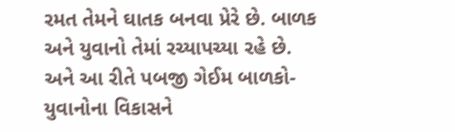રમત તેમને ઘાતક બનવા પ્રેરે છે. બાળક અને યુવાનો તેમાં રચ્યાપચ્યા રહે છે. અને આ રીતે પબજી ગેઈમ બાળકો-યુવાનોના વિકાસને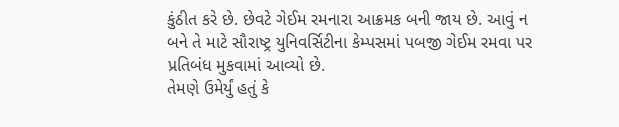કુંઠીત કરે છે. છેવટે ગેઈમ રમનારા આક્રમક બની જાય છે. આવું ન બને તે માટે સૌરાષ્ટ્ર યુનિવર્સિટીના કેમ્પસમાં પબજી ગેઈમ રમવા પર પ્રતિબંધ મુકવામાં આવ્યો છે.
તેમણે ઉમેર્યું હતું કે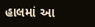હાલમાં આ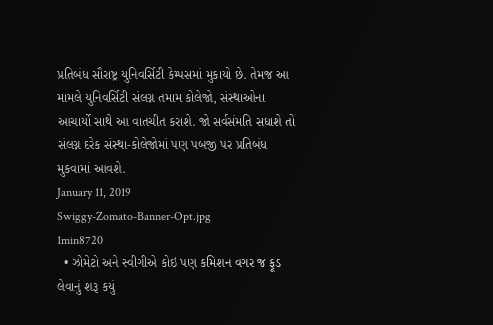પ્રતિબંધ સૌરાષ્ટ્ર યુનિવર્સિટી કેમ્પસમાં મુકાયો છે. તેમજ આ મામલે યુનિવર્સિટી સંલગ્ન તમામ કોલેજો, સંસ્થાઓના આચાર્યો સાથે આ વાતચીત કરાશે. જો સર્વસંમતિ સધાશે તો સંલગ્ન દરેક સંસ્થા-કોલેજોમાં પણ પબજી પર પ્રતિબંધ મુકવામાં આવશે.
January 11, 2019
Swiggy-Zomato-Banner-Opt.jpg
1min8720
  • ઝોમેટો અને સ્વીગીએ કોઇ પણ કમિશન વગર જ ફૂડ લેવાનું શરૂ કયું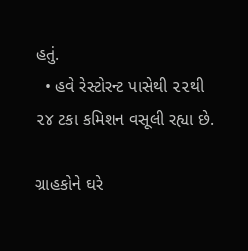હતું.
  • હવે રેસ્ટોરન્ટ પાસેથી ૨૨થી ૨૪ ટકા કમિશન વસૂલી રહ્યા છે.

ગ્રાહકોને ઘરે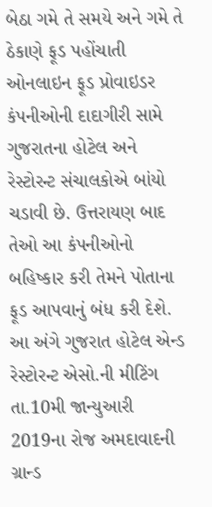બેઠા ગમે તે સમયે અને ગમે તે ઠેકાણે ફૂડ પહોંચાતી ઓનલાઇન ફૂડ પ્રોવાઇડર કંપનીઓની દાદાગીરી સામે ગુજરાતના હોટેલ અને રેસ્ટોરન્ટ સંચાલકોએ બાંયો ચડાવી છે. ઉત્તરાયણ બાદ તેઓ આ કંપનીઓનો બહિષ્કાર કરી તેમને પોતાના ફૂડ આપવાનું બંધ કરી દેશે. આ અંગે ગુજરાત હોટેલ એન્ડ રેસ્ટોરન્ટ એસો.ની મીટિંગ તા.10મી જાન્યુઆરી 2019ના રોજ અમદાવાદની ગ્રાન્ડ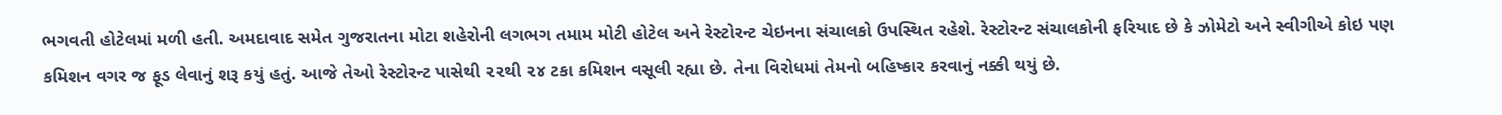ભગવતી હોટેલમાં મળી હતી. અમદાવાદ સમેત ગુજરાતના મોટા શહેરોની લગભગ તમામ મોટી હોટેલ અને રેસ્ટોરન્ટ ચેઇનના સંચાલકો ઉપસ્થિત રહેશે. રેસ્ટોરન્ટ સંચાલકોની ફરિયાદ છે કે ઝોમેટો અને સ્વીગીએ કોઇ પણ કમિશન વગર જ ફૂડ લેવાનું શરૂ કયું હતું. આજે તેઓ રેસ્ટોરન્ટ પાસેથી ૨૨થી ૨૪ ટકા કમિશન વસૂલી રહ્યા છે. તેના વિરોધમાં તેમનો બહિષ્કાર કરવાનું નક્કી થયું છે.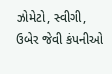ઝોમેટો, સ્વીગી, ઉબેર જેવી કંપનીઓ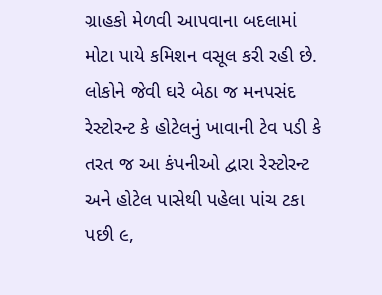ગ્રાહકો મેળવી આપવાના બદલામાં મોટા પાયે કમિશન વસૂલ કરી રહી છે. લોકોને જેવી ઘરે બેઠા જ મનપસંદ રેસ્ટોરન્ટ કે હોટેલનું ખાવાની ટેવ પડી કે તરત જ આ કંપનીઓ દ્વારા રેસ્ટોરન્ટ અને હોટેલ પાસેથી પહેલા પાંચ ટકા પછી ૯,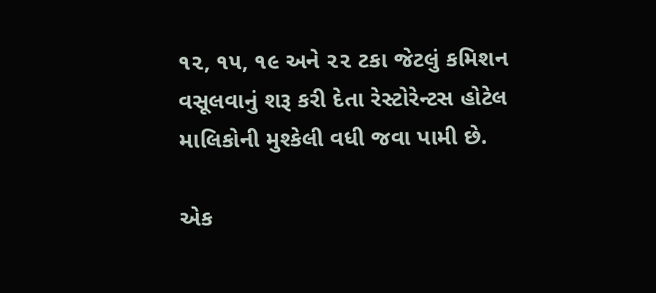૧૨, ૧૫, ૧૯ અને ૨૨ ટકા જેટલું કમિશન વસૂલવાનું શરૂ કરી દેતા રેસ્ટોરેન્ટસ હોટેલ માલિકોની મુશ્કેલી વધી જવા પામી છે.

એક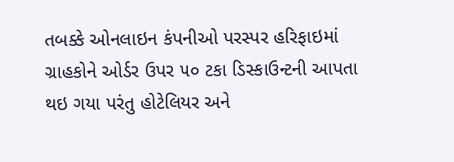તબક્કે ઓનલાઇન કંપનીઓ પરસ્પર હરિફાઇમાં ગ્રાહકોને ઓર્ડર ઉપર ૫૦ ટકા ડિસ્કાઉન્ટની આપતા થઇ ગયા પરંતુ હોટેલિયર અને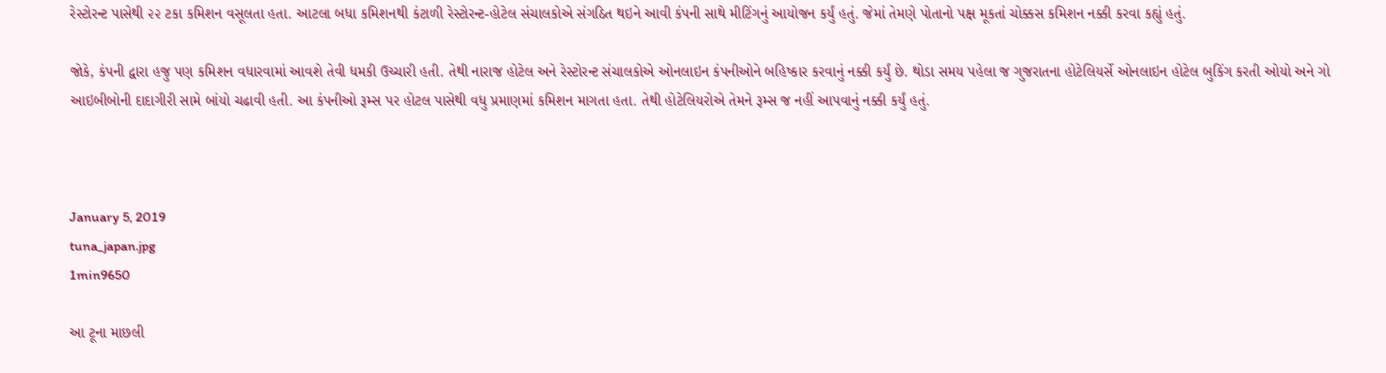રેસ્ટોરન્ટ પાસેથી ૨૨ ટકા કમિશન વસૂલતા હતા. આટલા બધા કમિશનથી કંટાળી રેસ્ટોરન્ટ-હોટેલ સંચાલકોએ સંગઠિત થઇને આવી કંપની સાથે મીટિંગનું આયોજન કર્યું હતું. જેમાં તેમણે પોતાનો પક્ષ મૂકતાં ચોક્કસ કમિશન નક્કી કરવા કહ્યું હતું.

જોકે, કંપની દ્વારા હજુ પણ કમિશન વધારવામાં આવશે તેવી ધમકી ઉચ્ચારી હતી. તેથી નારાજ હોટેલ અને રેસ્ટોરન્ટ સંચાલકોએ ઓનલાઇન કંપનીઓને બહિષ્કાર કરવાનું નક્કી કર્યું છે. થોડા સમય પહેલા જ ગુજરાતના હોટેલિયર્સે ઓનલાઇન હોટેલ બુકિંગ કરતી ઓયો અને ગો આઇબીબોની દાદાગીરી સામે બાંયો ચઢાવી હતી. આ કંપનીઓ રૂમ્સ પર હોટલ પાસેથી વધુ પ્રમાણમાં કમિશન માગતા હતા. તેથી હોટેલિયરોએ તેમને રૂમ્સ જ નહીં આપવાનું નક્કી કર્યું હતું.



January 5, 2019
tuna_japan.jpg
1min9650

આ ટૂના માછલી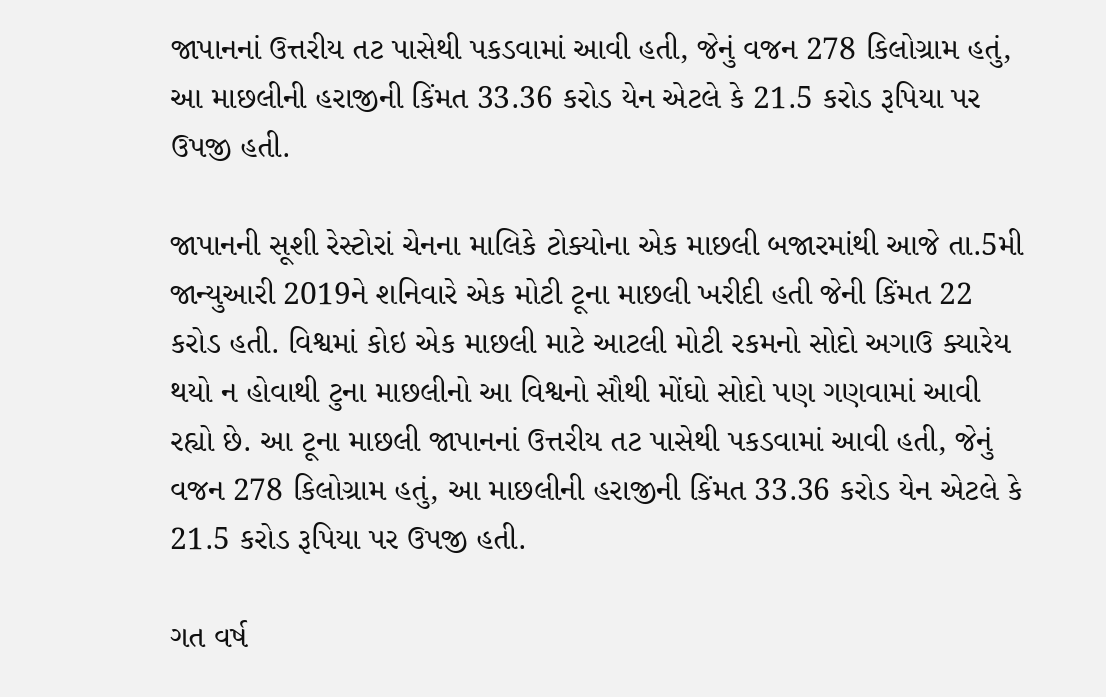જાપાનનાં ઉત્તરીય તટ પાસેથી પકડવામાં આવી હતી, જેનું વજન 278 કિલોગ્રામ હતું, આ માછલીની હરાજીની કિંમત 33.36 કરોડ યેન એટલે કે 21.5 કરોડ રૂપિયા પર ઉપજી હતી.

જાપાનની સૂશી રેસ્ટોરાં ચેનના માલિકે ટોક્યોના એક માછલી બજારમાંથી આજે તા.5મી જાન્યુઆરી 2019ને શનિવારે એક મોટી ટૂના માછલી ખરીદી હતી જેની કિંમત 22 કરોડ હતી. વિશ્વમાં કોઇ એક માછલી માટે આટલી મોટી રકમનો સોદો અગાઉ ક્યારેય થયો ન હોવાથી ટુના માછલીનો આ વિશ્વનો સૌથી મોંઘો સોદો પણ ગણવામાં આવી રહ્યો છે. આ ટૂના માછલી જાપાનનાં ઉત્તરીય તટ પાસેથી પકડવામાં આવી હતી, જેનું વજન 278 કિલોગ્રામ હતું, આ માછલીની હરાજીની કિંમત 33.36 કરોડ યેન એટલે કે 21.5 કરોડ રૂપિયા પર ઉપજી હતી.

ગત વર્ષ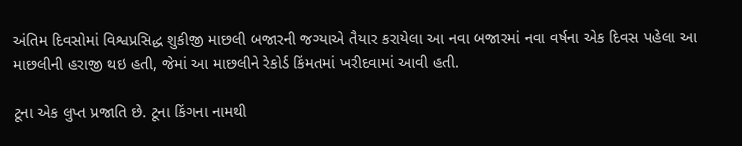અંતિમ દિવસોમાં વિશ્વપ્રસિદ્ધ શુકીજી માછલી બજારની જગ્યાએ તૈયાર કરાયેલા આ નવા બજારમાં નવા વર્ષના એક દિવસ પહેલા આ માછલીની હરાજી થઇ હતી, જેમાં આ માછલીને રેકોર્ડ કિંમતમાં ખરીદવામાં આવી હતી.

ટૂના એક લુપ્ત પ્રજાતિ છે. ટૂના કિંગના નામથી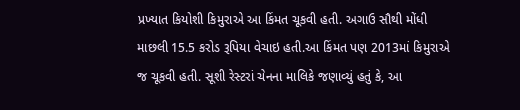પ્રખ્યાત કિયોશી કિમુરાએ આ કિંમત ચૂકવી હતી. અગાઉ સૌથી મોંધી માછલી 15.5 કરોડ રૂપિયા વેચાઇ હતી.આ કિંમત પણ 2013માં કિમુરાએ જ ચૂકવી હતી. સૂશી રેસ્ટરાં ચેનના માલિકે જણાવ્યું હતું કે, આ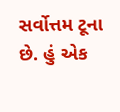સર્વોત્તમ ટૂના છે. હું એક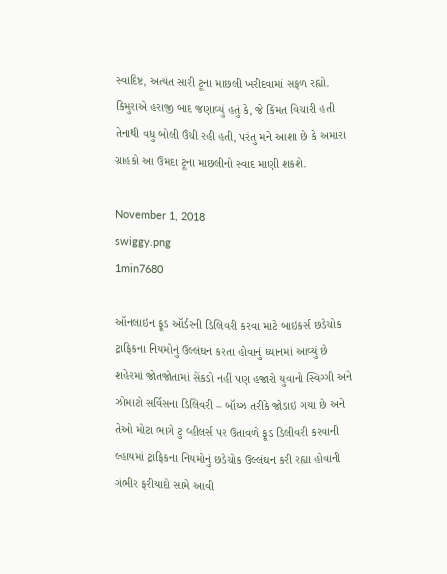સ્વાદિષ્ટ, અત્યંત સારી ટૂના માછલી ખરીદવામાં સફળ રહ્યો. કિમુરાએ હરાજી બાદ જણાવ્યું હતું કે, જે કિંમત વિચારી હતી તેનાથી વધુ બોલી ઉંચી રહી હતી, પરંતુ મને આશા છે કે અમારા ગ્રાહકો આ ઉમદા ટૂના માછલીનો સ્વાદ માણી શકશે.

November 1, 2018
swiggy.png
1min7680

ઑનલાઇન ફૂડ ઑર્ડરની ડિલિવરી કરવા માટે બાઇકર્સ છડેચોક ટ્રાફિકના નિયમોનું ઉલ્લંઘન કરતા હોવાનું ધ્યાનમાં આવ્યું છે શહેરમાં જોતજોતામાં સેંકડો નહીં પણ હજારો યુવાનો સ્વિગ્ગી અને ઝોમાટો સર્વિસના ડિલિવરી – બૉય્ઝ તરીકે જોડાઇ ગયા છે અને તેઓ મોટા ભાગે ટુ વ્હીલર્સ પર ઉતાવળે ફૂડ ડિલીવરી કરવાની લ્હાયમાં ટ્રાફિકના નિયમોનું છડેચોક ઉલ્લંઘન કરી રહ્યા હોવાની ગંભીર ફરીયાદો સામે આવી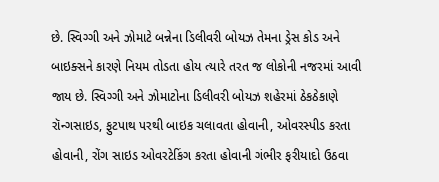છે. સ્વિગ્ગી અને ઝોમાટે બન્નેના ડિલીવરી બોયઝ તેમના ડ્રેસ કોડ અને બાઇક્સને કારણે નિયમ તોડતા હોય ત્યારે તરત જ લોકોની નજરમાં આવી જાય છે. સ્વિગ્ગી અને ઝોમાટોના ડિલીવરી બોયઝ શહેરમાં ઠેકઠેકાણે રૉન્ગસાઇડ, ફુટપાથ પરથી બાઇક ચલાવતા હોવાની, ઓવરસ્પીડ કરતા હોવાની, રોંગ સાઇડ ઓવરટેકિંગ કરતા હોવાની ગંભીર ફરીયાદો ઉઠવા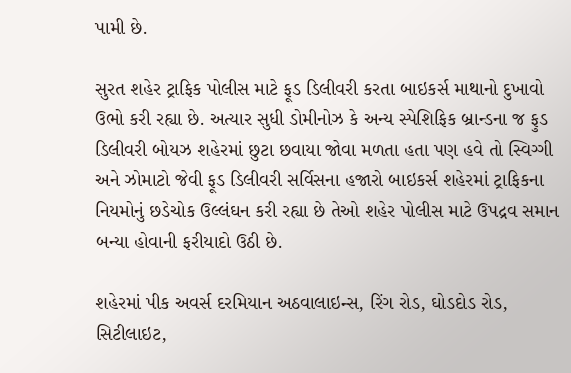પામી છે.

સુરત શહેર ટ્રાફિક પોલીસ માટે ફૂડ ડિલીવરી કરતા બાઇકર્સ માથાનો દુખાવો ઉભો કરી રહ્યા છે. અત્યાર સુધી ડોમીનોઝ કે અન્ય સ્પેશિફિક બ્રાન્ડના જ ફુડ ડિલીવરી બોયઝ શહેરમાં છુટા છવાયા જોવા મળતા હતા પણ હવે તો સ્વિગ્ગી અને ઝોમાટો જેવી ફૂડ ડિલીવરી સર્વિસના હજારો બાઇકર્સ શહેરમાં ટ્રાફિકના નિયમોનું છડેચોક ઉલ્લંઘન કરી રહ્યા છે તેઓ શહેર પોલીસ માટે ઉપદ્રવ સમાન બન્યા હોવાની ફરીયાદો ઉઠી છે.

શહેરમાં પીક અવર્સ દરમિયાન અઠવાલાઇન્સ, રિંગ રોડ, ઘોડદોડ રોડ, સિટીલાઇટ,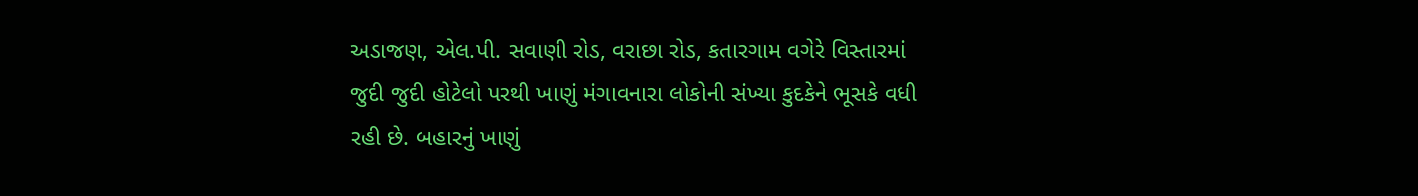અડાજણ, એલ.પી. સવાણી રોડ, વરાછા રોડ, કતારગામ વગેરે વિસ્તારમાં જુદી જુદી હોટેલો પરથી ખાણું મંગાવનારા લોકોની સંખ્યા કુદકેને ભૂસકે વધી રહી છે. બહારનું ખાણું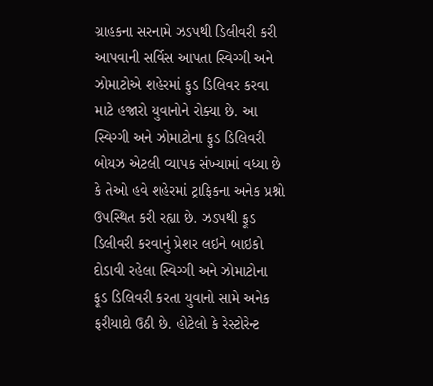ગ્રાહકના સરનામે ઝડપથી ડિલીવરી કરી આપવાની સર્વિસ આપતા સ્વિગ્ગી અને ઝોમાટોએ શહેરમાં ફુડ ડિલિવર કરવા માટે હજારો યુવાનોને રોક્યા છે. આ સ્વિગ્ગી અને ઝોમાટોના ફુડ ડિલિવરી બોયઝ એટલી વ્યાપક સંખ્યામાં વધ્યા છે કે તેઓ હવે શહેરમાં ટ્રાફિકના અનેક પ્રશ્નો ઉપસ્થિત કરી રહ્યા છે. ઝડપથી ફૂડ ડિલીવરી કરવાનું પ્રેશર લઇને બાઇકો દોડાવી રહેલા સ્વિગ્ગી અને ઝોમાટોના ફૂડ ડિલિવરી કરતા યુવાનો સામે અનેક ફરીયાદો ઉઠી છે. હોટેલો કે રેસ્ટોરેન્ટ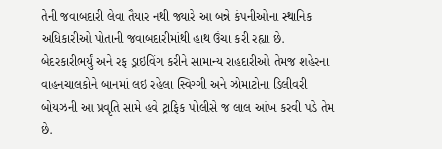તેની જવાબદારી લેવા તૈયાર નથી જ્યારે આ બન્ને કંપનીઓના સ્થાનિક અધિકારીઓ પોતાની જવાબદારીમાંથી હાથ ઉંચા કરી રહ્યા છે. બેદરકારીભર્યું અને રફ ડ્રાઇવિંગ કરીને સામાન્ય રાહદારીઓ તેમજ શહેરના વાહનચાલકોને બાનમાં લઇ રહેલા સ્વિગ્ગી અને ઝોમાટોના ડિલીવરી બોયઝની આ પ્રવૃતિ સામે હવે ટ્રાફિક પોલીસે જ લાલ આંખ કરવી પડે તેમ છે.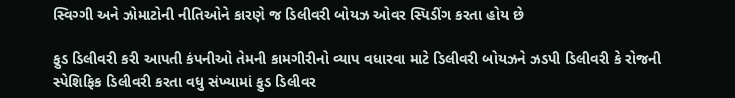સ્વિગ્ગી અને ઝોમાટોની નીતિઓને કારણે જ ડિલીવરી બોયઝ ઓવર સ્પિડીંગ કરતા હોય છે

ફુડ ડિલીવરી કરી આપતી કંપનીઓ તેમની કામગીરીનો વ્યાપ વધારવા માટે ડિલીવરી બોયઝને ઝડપી ડિલીવરી કે રોજની સ્પેશિફિક ડિલીવરી કરતા વધુ સંખ્યામાં ફુડ ડિલીવર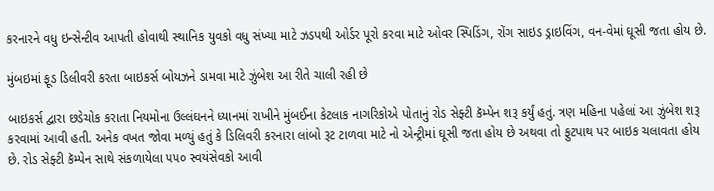કરનારને વધુ ઇન્સેન્ટીવ આપતી હોવાથી સ્થાનિક યુવકો વધુ સંખ્યા માટે ઝડપથી ઓર્ડર પૂરો કરવા માટે ઓવર સ્પિડિંગ, રોંગ સાઇડ ડ્રાઇવિંગ, વન-વેમાં ઘૂસી જતા હોય છે.

મુંબઇમાં ફૂડ ડિલીવરી કરતા બાઇકર્સ બોયઝને ડામવા માટે ઝુંબેશ આ રીતે ચાલી રહી છે

બાઇકર્સ દ્વારા છડેચોક કરાતા નિયમોના ઉલ્લંઘનને ધ્યાનમાં રાખીને મુંબઈના કેટલાક નાગરિકોએ પોતાનું રોડ સેફ્ટી કૅમ્પેન શરૂ કર્યું હતું. ત્રણ મહિના પહેલાં આ ઝુંબેશ શરૂ કરવામાં આવી હતી. અનેક વખત જોવા મળ્યું હતું કે ડિલિવરી કરનારા લાંબો રૂટ ટાળવા માટે નો એન્ટ્રીમાં ઘૂસી જતા હોય છે અથવા તો ફુટપાથ પર બાઇક ચલાવતા હોય છે. રોડ સેફ્ટી કૅમ્પેન સાથે સંકળાયેલા ૫૫૦ સ્વયંસેવકો આવી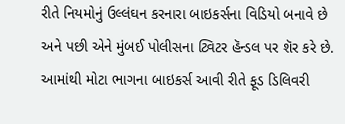રીતે નિયમોનું ઉલ્લંઘન કરનારા બાઇકર્સના વિડિયો બનાવે છે અને પછી એને મુંબઈ પોલીસના ટ્વિટર હૅન્ડલ પર શૅર કરે છે. આમાંથી મોટા ભાગના બાઇકર્સ આવી રીતે ફૂડ ડિલિવરી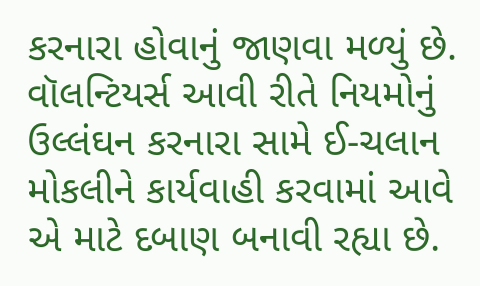કરનારા હોવાનું જાણવા મળ્યું છે. વૉલન્ટિયર્સ આવી રીતે નિયમોનું ઉલ્લંઘન કરનારા સામે ઈ-ચલાન મોકલીને કાર્યવાહી કરવામાં આવે એ માટે દબાણ બનાવી રહ્યા છે.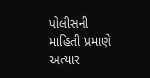પોલીસની માહિતી પ્રમાણે અત્યાર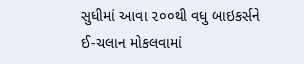સુધીમાં આવા ૨૦૦થી વધુ બાઇકર્સને ઈ-ચલાન મોકલવામાં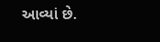આવ્યાં છે.